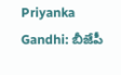Priyanka Gandhi: బీజేపీ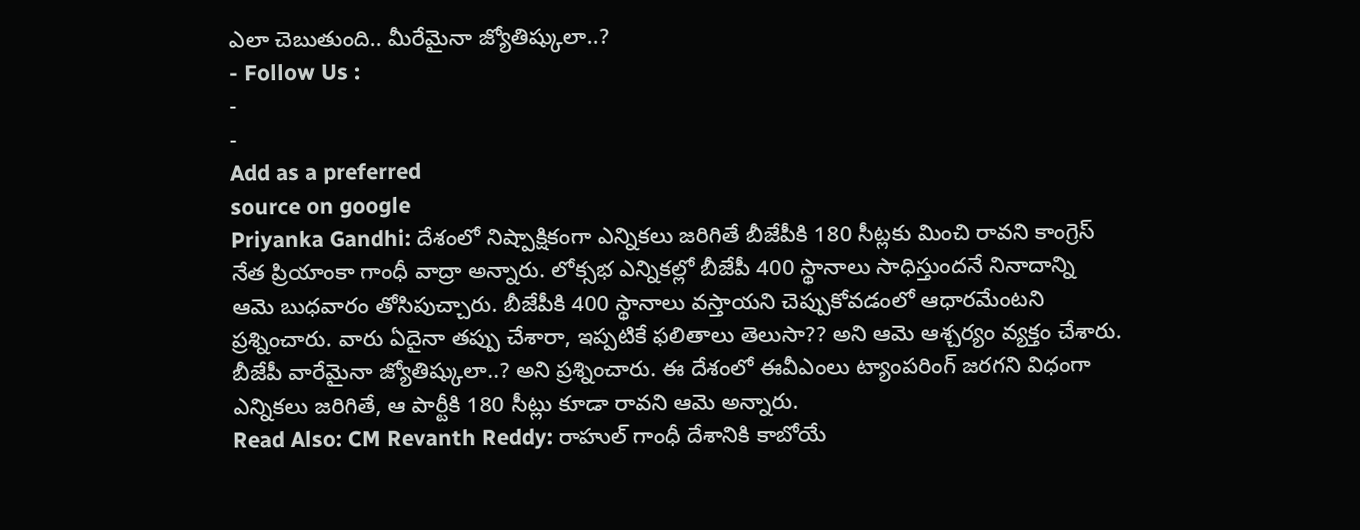ఎలా చెబుతుంది.. మీరేమైనా జ్యోతిష్కులా..?
- Follow Us :
-
-
Add as a preferred
source on google
Priyanka Gandhi: దేశంలో నిష్పాక్షికంగా ఎన్నికలు జరిగితే బీజేపీకి 180 సీట్లకు మించి రావని కాంగ్రెస్ నేత ప్రియాంకా గాంధీ వాద్రా అన్నారు. లోక్సభ ఎన్నికల్లో బీజేపీ 400 స్థానాలు సాధిస్తుందనే నినాదాన్ని ఆమె బుధవారం తోసిపుచ్చారు. బీజేపీకి 400 స్థానాలు వస్తాయని చెప్పుకోవడంలో ఆధారమేంటని ప్రశ్నించారు. వారు ఏదైనా తప్పు చేశారా, ఇప్పటికే ఫలితాలు తెలుసా?? అని ఆమె ఆశ్చర్యం వ్యక్తం చేశారు. బీజేపీ వారేమైనా జ్యోతిష్కులా..? అని ప్రశ్నించారు. ఈ దేశంలో ఈవీఎంలు ట్యాంపరింగ్ జరగని విధంగా ఎన్నికలు జరిగితే, ఆ పార్టీకి 180 సీట్లు కూడా రావని ఆమె అన్నారు.
Read Also: CM Revanth Reddy: రాహుల్ గాంధీ దేశానికి కాబోయే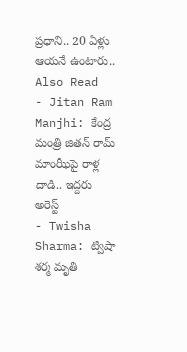ప్రధాని.. 20 ఏళ్లు ఆయనే ఉంటారు..
Also Read
- Jitan Ram Manjhi: కేంద్ర మంత్రి జితన్ రామ్ మాంఝీపై రాళ్ల దాడి.. ఇద్దరు అరెస్ట్
- Twisha Sharma: ట్విషా శర్మ మృతి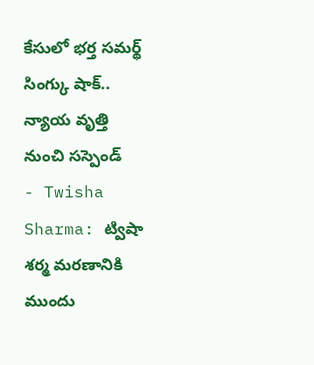కేసులో భర్త సమర్థ్ సింగ్కు షాక్.. న్యాయ వృత్తి నుంచి సస్పెండ్
- Twisha Sharma: ట్విషా శర్మ మరణానికి ముందు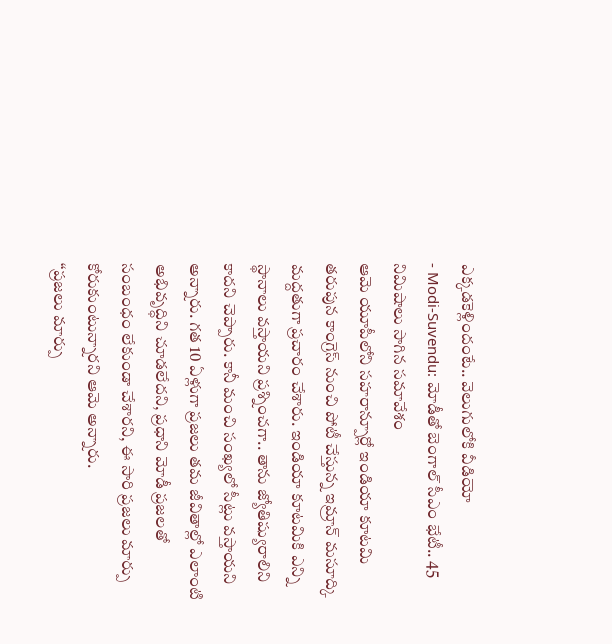ఎక్కడకెళ్లిందంటే.. వెలుగులోకి వీడియో
- Modi-Suvendu: మోడీతో బెంగాల్ సీఎం భేటీ.. 45 నిమిషాలు సాగిన సమావేశం
ఆమె యూపీలోని సహరాన్పూర్లో ఇండియా కూటమి తరుపున కాంగ్రెస్ నుంచి పోటీ చేస్తున్న ఇమ్రాన్ మసూద్కి మద్దతుగా ప్రచారం చేశారు. ఇండియా కూటమికి ఎన్ని స్థానాలు వస్తాయని ప్రశ్నించగా.. తాను జ్యోతిష్యురాలిని కాదని చెప్పారు. కానీ మంచి సంఖ్యలో సీట్లు వస్తాయని అన్నారు. గత 10 ఏళ్లుగా ప్రజలు తమ జీవితాల్లో ఎలాంటి అభివృద్ధిని చూడలేదని, ప్రధాని మోడీ ప్రజలతో సంబంధం లేకుండా చేశారని, ఈ సారి ప్రజలు మార్పు కోరుకుంటున్నారని ఆమె అన్నారు.
‘‘ప్రజలు మార్పు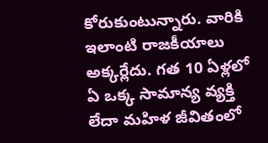కోరుకుంటున్నారు. వారికి ఇలాంటి రాజకీయాలు అక్కర్లేదు. గత 10 ఏళ్లలో ఏ ఒక్క సామాన్య వ్యక్తి లేదా మహిళ జీవితంలో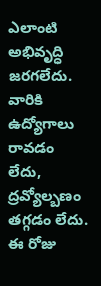ఎలాంటి అభివృద్ధి జరగలేదు. వారికి ఉద్యోగాలు రావడం లేదు, ద్రవ్యోల్బణం తగ్గడం లేదు. ఈ రోజు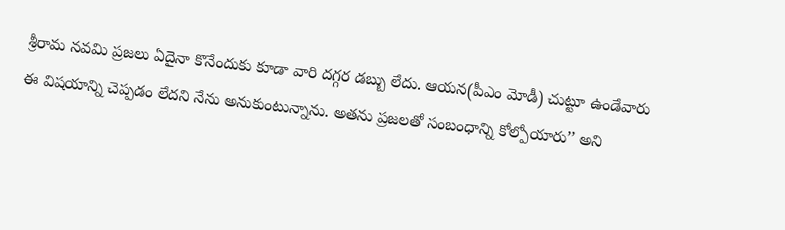శ్రీరామ నవమి ప్రజలు ఏదైనా కొనేందుకు కూడా వారి దగ్గర డబ్బు లేదు. ఆయన(పీఎం మోడీ) చుట్టూ ఉండేవారు ఈ విషయాన్ని చెప్పడం లేదని నేను అనుకుంటున్నాను. అతను ప్రజలతో సంబంధాన్ని కోల్పోయారు’’ అని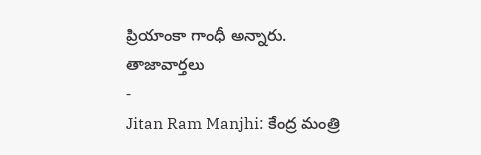ప్రియాంకా గాంధీ అన్నారు.
తాజావార్తలు
-
Jitan Ram Manjhi: కేంద్ర మంత్రి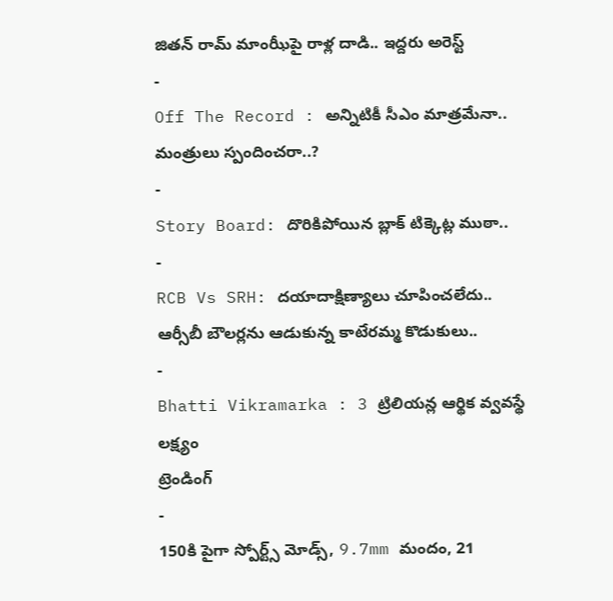జితన్ రామ్ మాంఝీపై రాళ్ల దాడి.. ఇద్దరు అరెస్ట్
-
Off The Record : అన్నిటికీ సీఎం మాత్రమేనా.. మంత్రులు స్పందించరా..?
-
Story Board: దొరికిపోయిన బ్లాక్ టిక్కెట్ల ముఠా..
-
RCB Vs SRH: దయాదాక్షిణ్యాలు చూపించలేదు.. ఆర్సీబీ బౌలర్లను ఆడుకున్న కాటేరమ్మ కొడుకులు..
-
Bhatti Vikramarka : 3 ట్రిలియన్ల ఆర్థిక వ్వవస్థే లక్ష్యం
ట్రెండింగ్
-
150కి పైగా స్పోర్ట్స్ మోడ్స్, 9.7mm మందం, 21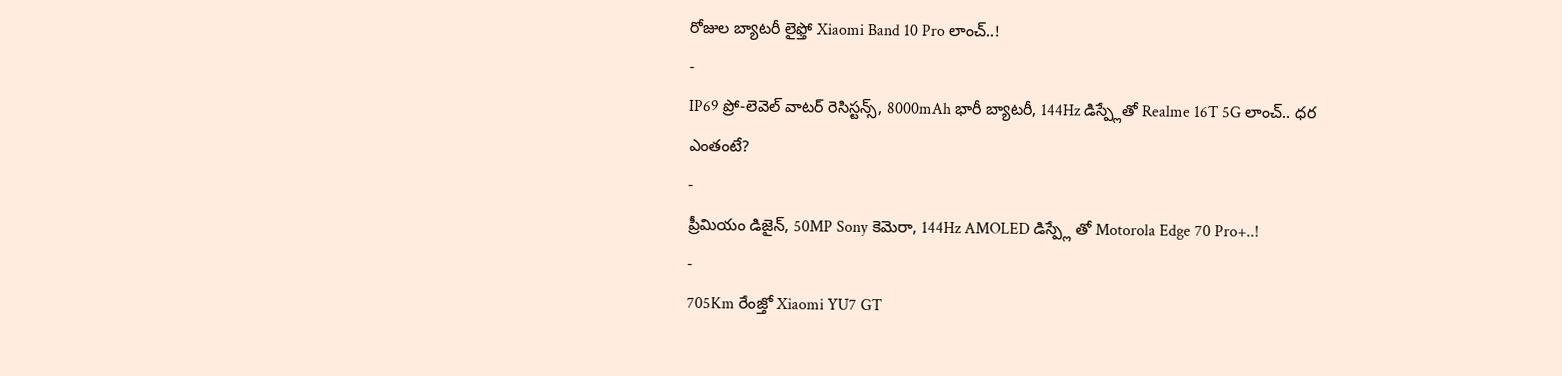రోజుల బ్యాటరీ లైఫ్తో Xiaomi Band 10 Pro లాంచ్..!
-
IP69 ప్రో-లెవెల్ వాటర్ రెసిస్టన్స్, 8000mAh భారీ బ్యాటరీ, 144Hz డిస్ప్లేతో Realme 16T 5G లాంచ్.. ధర ఎంతంటే?
-
ప్రీమియం డిజైన్, 50MP Sony కెమెరా, 144Hz AMOLED డిస్ప్లే తో Motorola Edge 70 Pro+..!
-
705Km రేంజ్తో Xiaomi YU7 GT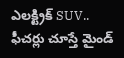ఎలక్ట్రిక్ SUV.. ఫీచర్లు చూస్తే మైండ్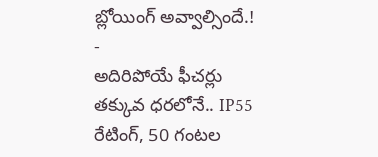బ్లోయింగ్ అవ్వాల్సిందే.!
-
అదిరిపోయే ఫీచర్లు తక్కువ ధరలోనే.. IP55 రేటింగ్, 50 గంటల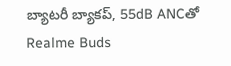బ్యాటరీ బ్యాకప్, 55dB ANCతో Realme Buds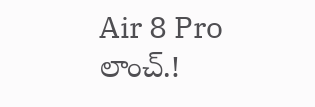Air 8 Pro లాంచ్.!